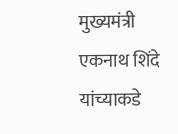मुख्यमंत्री एकनाथ शिंदे यांच्याकडे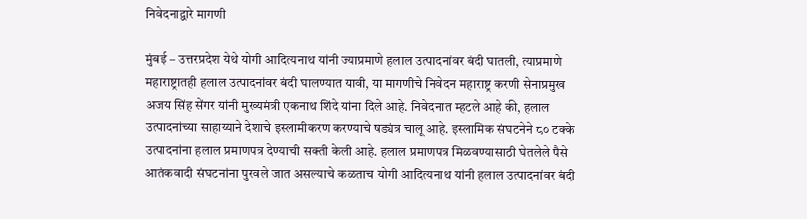निवेदनाद्वारे मागणी

मुंबई – उत्तरप्रदेश येथे योगी आदित्यनाथ यांनी ज्याप्रमाणे हलाल उत्पादनांवर बंदी घातली, त्याप्रमाणे महाराष्ट्रातही हलाल उत्पादनांवर बंदी घालण्यात यावी, या मागणीचे निवेदन महाराष्ट्र करणी सेनाप्रमुख अजय सिंह सेंगर यांनी मुख्यमंत्री एकनाथ शिंदे यांना दिले आहे. निवेदनात म्हटले आहे की, हलाल उत्पादनांच्या साहाय्याने देशाचे इस्लामीकरण करण्याचे षड्यंत्र चालू आहे. इस्लामिक संघटनेने ८० टक्के उत्पादनांना हलाल प्रमाणपत्र देण्याची सक्ती केली आहे. हलाल प्रमाणपत्र मिळवण्यासाठी घेतलेले पैसे आतंकवादी संघटनांना पुरवले जात असल्याचे कळताच योगी आदित्यनाथ यांनी हलाल उत्पादनांवर बंदी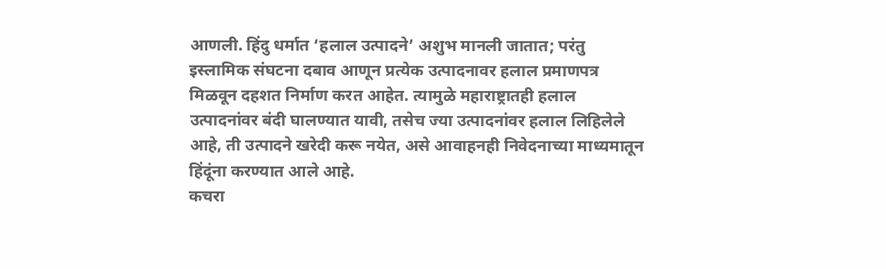आणली. हिंदु धर्मात ‘हलाल उत्पादने’ अशुभ मानली जातात; परंतु इस्लामिक संघटना दबाव आणून प्रत्येक उत्पादनावर हलाल प्रमाणपत्र मिळवून दहशत निर्माण करत आहेत. त्यामुळे महाराष्ट्रातही हलाल उत्पादनांवर बंदी घालण्यात यावी, तसेच ज्या उत्पादनांवर हलाल लिहिलेले आहे, ती उत्पादने खरेदी करू नयेत, असे आवाहनही निवेदनाच्या माध्यमातून हिंदूंना करण्यात आले आहे.
कचरा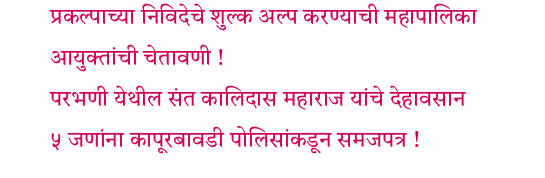प्रकल्पाच्या निविदेचे शुल्क अल्प करण्याची महापालिका आयुक्तांची चेतावणी !
परभणी येथील संत कालिदास महाराज यांचे देहावसान
५ जणांना कापूरबावडी पोलिसांकडून समजपत्र !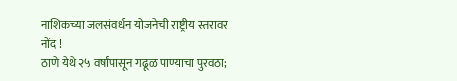नाशिकच्या जलसंवर्धन योजनेची राष्ट्रीय स्तरावर नोंद !
ठाणे येथे २५ वर्षांपासून गढूळ पाण्याचा पुरवठा;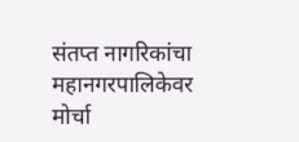संतप्त नागरिकांचा महानगरपालिकेवर मोर्चा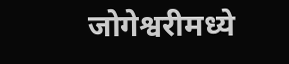जोगेश्वरीमध्ये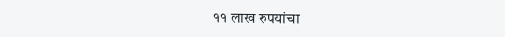११ लाख रुपयांचा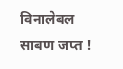विनालेबल साबण जप्त !